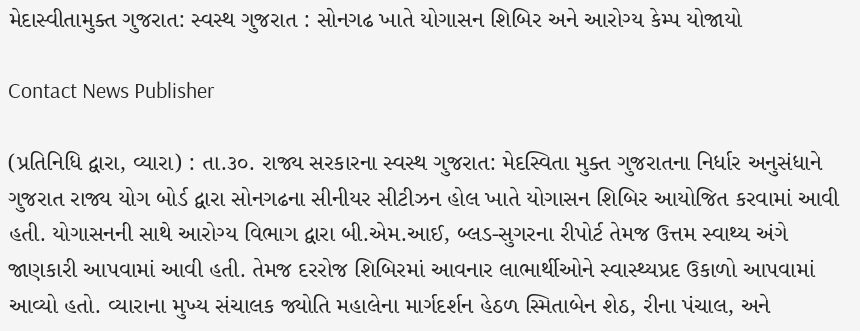મેદાસ્વીતામુક્ત ગુજરાત: સ્વસ્થ ગુજરાત : સોનગઢ ખાતે યોગાસન શિબિર અને આરોગ્ય કેમ્પ યોજાયો

Contact News Publisher

(પ્રતિનિધિ દ્વારા, વ્યારા) : તા.૩૦. રાજ્ય સરકારના સ્વસ્થ ગુજરાત: મેદસ્વિતા મુક્ત ગુજરાતના નિર્ધાર અનુસંધાને ગુજરાત રાજ્ય યોગ બોર્ડ દ્વારા સોનગઢના સીનીયર સીટીઝન હોલ ખાતે યોગાસન શિબિર આયોજિત કરવામાં આવી હતી. યોગાસનની સાથે આરોગ્ય વિભાગ દ્વારા બી.એમ.આઈ, બ્લડ-સુગરના રીપોર્ટ તેમજ ઉત્તમ સ્વાથ્ય અંગે જાણકારી આપવામાં આવી હતી. તેમજ દરરોજ શિબિરમાં આવનાર લાભાર્થીઓને સ્વાસ્થ્યપ્રદ ઉકાળો આપવામાં આવ્યો હતો. વ્યારાના મુખ્ય સંચાલક જ્યોતિ મહાલેના માર્ગદર્શન હેઠળ સ્મિતાબેન શેઠ, રીના પંચાલ, અને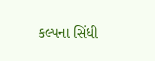કલ્પના સિંધી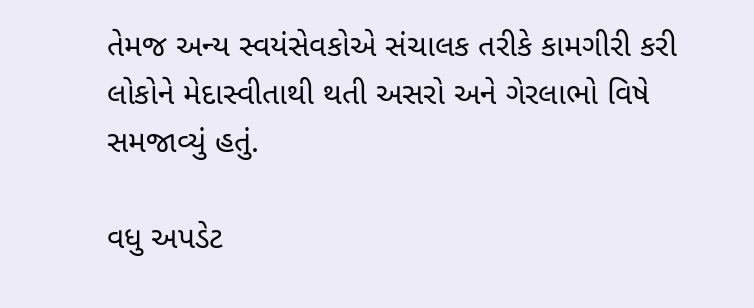તેમજ અન્ય સ્વયંસેવકોએ સંચાલક તરીકે કામગીરી કરી લોકોને મેદાસ્વીતાથી થતી અસરો અને ગેરલાભો વિષે સમજાવ્યું હતું.

વધુ અપડેટ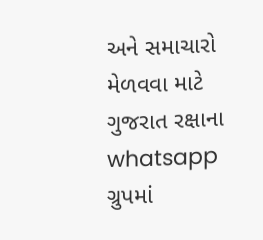અને સમાચારો મેળવવા માટે ગુજરાત રક્ષાના whatsapp ગ્રુપમાં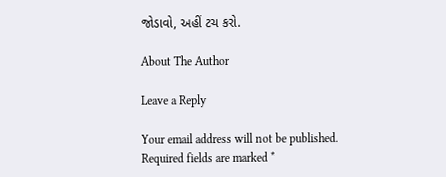જોડાવો, અહીં ટચ કરો.

About The Author

Leave a Reply

Your email address will not be published. Required fields are marked *